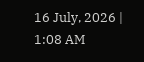16 July, 2026 | 1:08 AM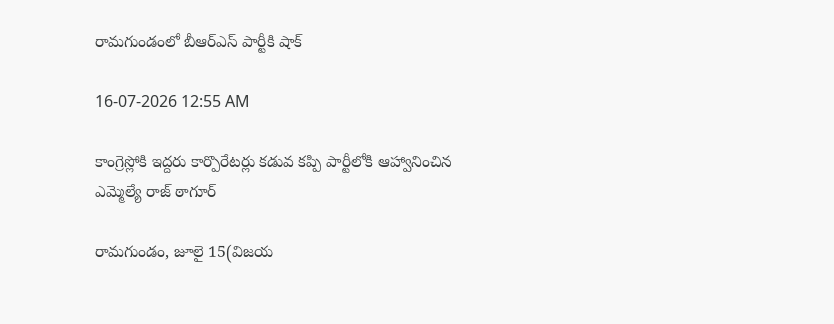రామగుండంలో బీఆర్‌ఎస్ పార్టీకి షాక్

16-07-2026 12:55 AM

కాంగ్రెస్లోకి ఇద్దరు కార్పొరేటర్లు కడువ కప్పి పార్టీలోకి ఆహ్వానించిన ఎమ్మెల్యే రాజ్ ఠాగూర్

రామగుండం, జూలై 15(విజయ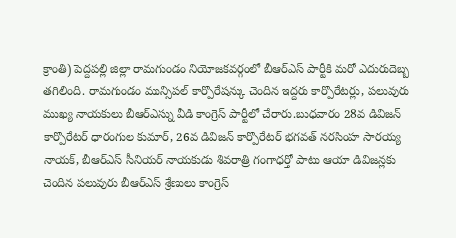క్రాంతి) పెద్దపల్లి జిల్లా రామగుండం నియోజకవర్గంలో బీఆర్‌ఎస్ పార్టీకి మరో ఎదురుదెబ్బ తగిలింది. రామగుండం మున్సిపల్ కార్పొరేషన్కు చెందిన ఇద్దరు కార్పొరేటర్లు, పలువురు ముఖ్య నాయకులు బీఆర్‌ఎస్ను వీడి కాంగ్రెస్ పార్టీలో చేరారు.బుధవారం 28వ డివిజన్ కార్పొరేటర్ ధారంగుల కుమార్, 26వ డివిజన్ కార్పొరేటర్ భగవత్ నరసింహ సారయ్య నాయక్, బీఆర్‌ఎస్ సీనియర్ నాయకుడు శివరాత్రి గంగాధర్తో పాటు ఆయా డివిజన్లకు చెందిన పలువురు బీఆర్‌ఎస్ శ్రేణులు కాంగ్రెస్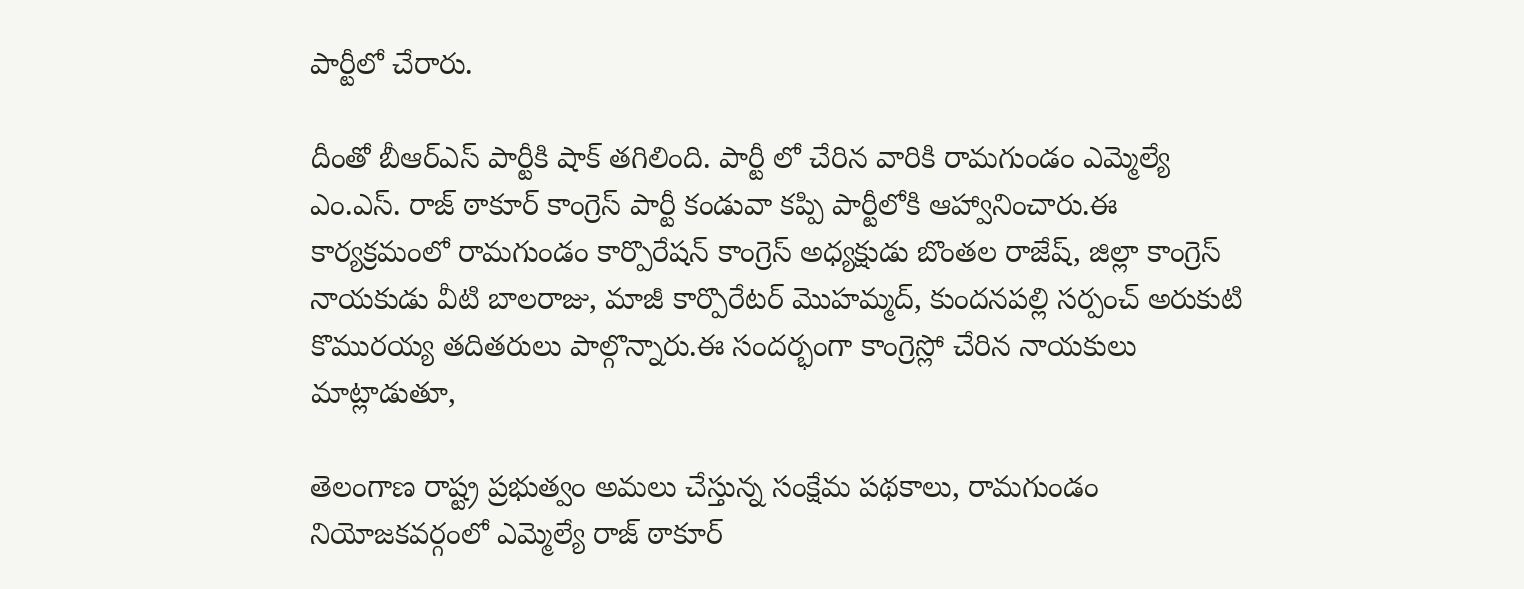పార్టీలో చేరారు.

దీంతో బీఆర్‌ఎస్ పార్టీకి షాక్ తగిలింది. పార్టీ లో చేరిన వారికి రామగుండం ఎమ్మెల్యే ఎం.ఎస్. రాజ్ ఠాకూర్ కాంగ్రెస్ పార్టీ కండువా కప్పి పార్టీలోకి ఆహ్వానించారు.ఈ కార్యక్రమంలో రామగుండం కార్పొరేషన్ కాంగ్రెస్ అధ్యక్షుడు బొంతల రాజేష్, జిల్లా కాంగ్రెస్ నాయకుడు వీటి బాలరాజు, మాజీ కార్పొరేటర్ మొహమ్మద్, కుందనపల్లి సర్పంచ్ అరుకుటి కొమురయ్య తదితరులు పాల్గొన్నారు.ఈ సందర్భంగా కాంగ్రెస్లో చేరిన నాయకులు మాట్లాడుతూ,

తెలంగాణ రాష్ట్ర ప్రభుత్వం అమలు చేస్తున్న సంక్షేమ పథకాలు, రామగుండం నియోజకవర్గంలో ఎమ్మెల్యే రాజ్ ఠాకూర్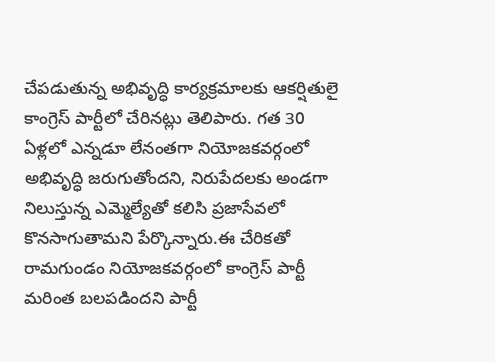చేపడుతున్న అభివృద్ధి కార్యక్రమాలకు ఆకర్షితులై కాంగ్రెస్ పార్టీలో చేరినట్లు తెలిపారు. గత 30 ఏళ్లలో ఎన్నడూ లేనంతగా నియోజకవర్గంలో అభివృద్ధి జరుగుతోందని, నిరుపేదలకు అండగా నిలుస్తున్న ఎమ్మెల్యేతో కలిసి ప్రజాసేవలో కొనసాగుతామని పేర్కొన్నారు.ఈ చేరికతో రామగుండం నియోజకవర్గంలో కాంగ్రెస్ పార్టీ మరింత బలపడిందని పార్టీ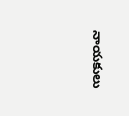నాయకులు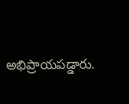అభిప్రాయపడ్డారు.